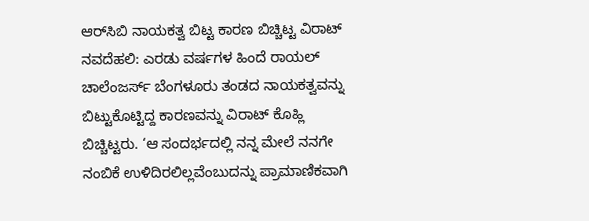ಆರ್‌ಸಿಬಿ ನಾಯಕತ್ವ ಬಿಟ್ಟ ಕಾರಣ ಬಿಚ್ಚಿಟ್ಟ ವಿರಾಟ್ ನವದೆಹಲಿ: ಎರಡು ವರ್ಷಗಳ ಹಿಂದೆ ರಾಯಲ್ ಚಾಲೆಂಜರ್ಸ್ ಬೆಂಗಳೂರು ತಂಡದ ನಾಯಕತ್ವವನ್ನು ಬಿಟ್ಟುಕೊಟ್ಟಿದ್ದ ಕಾರಣವನ್ನು ವಿರಾಟ್ ಕೊಹ್ಲಿ ಬಿಚ್ಚಿಟ್ಟರು. ‘ಆ ಸಂದರ್ಭದಲ್ಲಿ ನನ್ನ ಮೇಲೆ ನನಗೇ ನಂಬಿಕೆ ಉಳಿದಿರಲಿಲ್ಲವೆಂಬುದನ್ನು ಪ್ರಾಮಾಣಿಕವಾಗಿ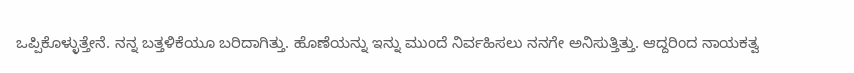ಒಪ್ಪಿಕೊಳ್ಳುತ್ತೇನೆ. ನನ್ನ ಬತ್ತಳಿಕೆಯೂ ಬರಿದಾಗಿತ್ತು. ಹೊಣೆಯನ್ನು ಇನ್ನು ಮುಂದೆ ನಿರ್ವಹಿಸಲು ನನಗೇ ಅನಿಸುತ್ತಿತ್ತು. ಆದ್ದರಿಂದ ನಾಯಕತ್ವ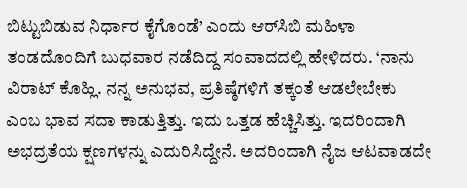ಬಿಟ್ಟುಬಿಡುವ ನಿರ್ಧಾರ ಕೈಗೊಂಡೆ’ ಎಂದು ಆರ್‌ಸಿಬಿ ಮಹಿಳಾ ತಂಡದೊಂದಿಗೆ ಬುಧವಾರ ನಡೆದಿದ್ದ ಸಂವಾದದಲ್ಲಿ ಹೇಳಿದರು. ‘ನಾನು ವಿರಾಟ್ ಕೊಹ್ಲಿ. ನನ್ನ ಅನುಭವ, ಪ್ರತಿಷ್ಠೆಗಳಿಗೆ ತಕ್ಕಂತೆ ಆಡಲೇಬೇಕು ಎಂಬ ಭಾವ ಸದಾ ಕಾಡುತ್ತಿತ್ತು. ಇದು ಒತ್ತಡ ಹೆಚ್ಚಿಸಿತ್ತು. ಇದರಿಂದಾಗಿ ಅಭದ್ರತೆಯ ಕ್ಷಣಗಳನ್ನು ಎದುರಿಸಿದ್ದೇನೆ. ಅದರಿಂದಾಗಿ ನೈಜ ಆಟವಾಡದೇ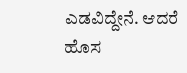ಎಡವಿದ್ದೇನೆ. ಆದರೆ ಹೊಸ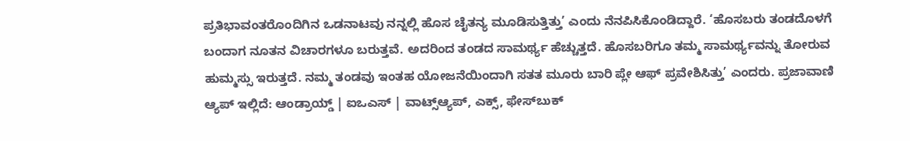ಪ್ರತಿಭಾವಂತರೊಂದಿಗಿನ ಒಡನಾಟವು ನನ್ನಲ್ಲಿ ಹೊಸ ಚೈತನ್ಯ ಮೂಡಿಸುತ್ತಿತ್ತು’ ಎಂದು ನೆನಪಿಸಿಕೊಂಡಿದ್ದಾರೆ. ‘ಹೊಸಬರು ತಂಡದೊಳಗೆ ಬಂದಾಗ ನೂತನ ವಿಚಾರಗಳೂ ಬರುತ್ತವೆ. ಅದರಿಂದ ತಂಡದ ಸಾಮರ್ಥ್ಯ ಹೆಚ್ಚುತ್ತದೆ. ಹೊಸಬರಿಗೂ ತಮ್ಮ ಸಾಮರ್ಥ್ಯವನ್ನು ತೋರುವ ಹುಮ್ಮಸ್ಸು ಇರುತ್ತದೆ. ನಮ್ಮ ತಂಡವು ಇಂತಹ ಯೋಜನೆಯಿಂದಾಗಿ ಸತತ ಮೂರು ಬಾರಿ ಪ್ಲೇ ಆಫ್ ಪ್ರವೇಶಿಸಿತ್ತು’ ಎಂದರು. ಪ್ರಜಾವಾಣಿ ಆ್ಯಪ್ ಇಲ್ಲಿದೆ: ಆಂಡ್ರಾಯ್ಡ್ | ಐಒಎಸ್ | ವಾಟ್ಸ್ಆ್ಯಪ್, ಎಕ್ಸ್, ಫೇಸ್‌ಬುಕ್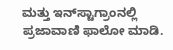ಮತ್ತು ಇನ್‌ಸ್ಟಾಗ್ರಾಂನಲ್ಲಿ ಪ್ರಜಾವಾಣಿ ಫಾಲೋ ಮಾಡಿ.